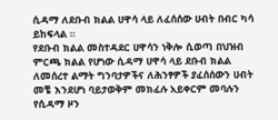ሲዳማ ለደቡብ ክልል ሀዋሳ ላይ ለፈሰሰው ሀብት በብር ካሳ ይከፍላል ።
የደቡብ ክልል መስተዳደር ሀዋሳን ነቅሎ ሲወጣ በህዝብ ምርጫ ክልል የሆነው ሲዳማ ሀዋሳ ላይ ደቡብ ክልል ለመሰረተ ልማት ግንባታዎችና ለሕንፃዎች ያፈሰሰውን ሀብት መቼ እንደሆነ ባይታወቅም መክፈሉ አይቀርም መባሉን የሲዳማ ዞን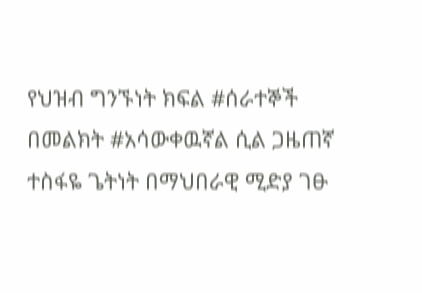የህዝብ ግንኙነት ክፍል #ሰራተኞች በመልክት #አሳውቀዉኛል ሲል ጋዜጠኛ ተስፋዬ ጌትነት በማህበራዊ ሚድያ ገፁ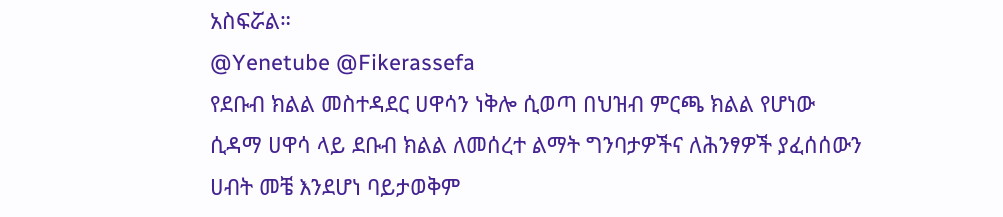አስፍሯል።
@Yenetube @Fikerassefa
የደቡብ ክልል መስተዳደር ሀዋሳን ነቅሎ ሲወጣ በህዝብ ምርጫ ክልል የሆነው ሲዳማ ሀዋሳ ላይ ደቡብ ክልል ለመሰረተ ልማት ግንባታዎችና ለሕንፃዎች ያፈሰሰውን ሀብት መቼ እንደሆነ ባይታወቅም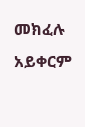መክፈሉ አይቀርም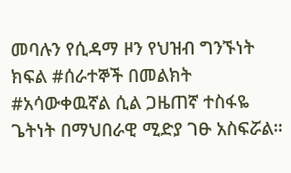መባሉን የሲዳማ ዞን የህዝብ ግንኙነት ክፍል #ሰራተኞች በመልክት #አሳውቀዉኛል ሲል ጋዜጠኛ ተስፋዬ ጌትነት በማህበራዊ ሚድያ ገፁ አስፍሯል።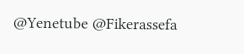@Yenetube @Fikerassefa